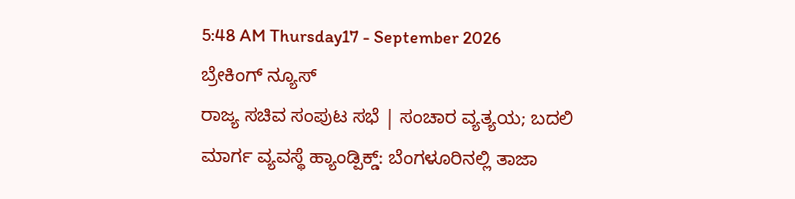5:48 AM Thursday17 - September 2026
ಬ್ರೇಕಿಂಗ್ ನ್ಯೂಸ್
ರಾಜ್ಯ ಸಚಿವ ಸಂಪುಟ ಸಭೆ | ಸಂಚಾರ ವ್ಯತ್ಯಯ; ಬದಲಿ ಮಾರ್ಗ ವ್ಯವಸ್ಥೆ ಹ್ಯಾಂಡ್ಪಿಕ್ಡ್: ಬೆಂಗಳೂರಿನಲ್ಲಿ ತಾಜಾ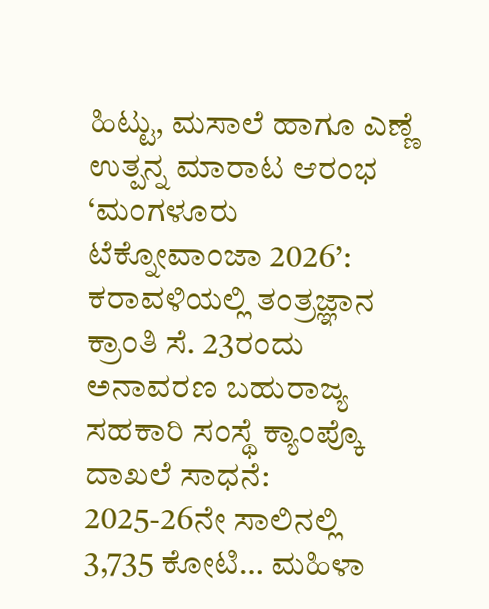ಹಿಟ್ಟು, ಮಸಾಲೆ ಹಾಗೂ ಎಣ್ಣೆ ಉತ್ಪನ್ನ ಮಾರಾಟ ಆರಂಭ ‘ಮಂಗಳೂರು ಟೆಕ್ನೋವಾಂಜಾ 2026’: ಕರಾವಳಿಯಲ್ಲಿ ತಂತ್ರಜ್ಞಾನ ಕ್ರಾಂತಿ ಸೆ. 23ರಂದು ಅನಾವರಣ ಬಹುರಾಜ್ಯ ಸಹಕಾರಿ ಸಂಸ್ಥೆ ಕ್ಯಾಂಪ್ಕೊ ದಾಖಲೆ ಸಾಧನೆ: 2025-26ನೇ ಸಾಲಿನಲ್ಲಿ 3,735 ಕೋಟಿ… ಮಹಿಳಾ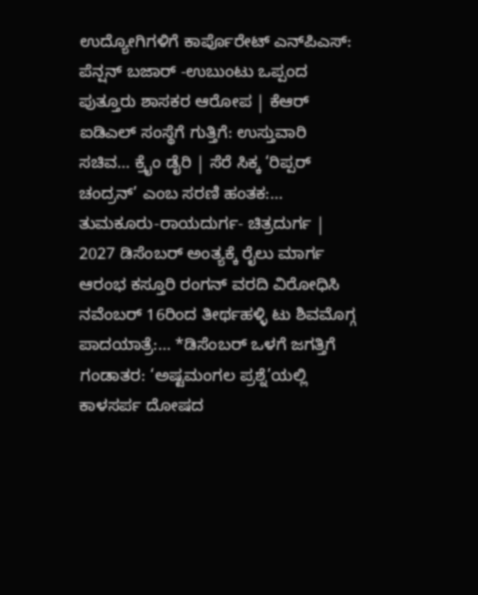ಉದ್ಯೋಗಿಗಳಿಗೆ ಕಾರ್ಪೊರೇಟ್ ಎನ್‌ಪಿಎಸ್: ಪೆನ್ಷನ್‌ ಬಜಾರ್ -ಉಬುಂಟು ಒಪ್ಪಂದ ಪುತ್ತೂರು ಶಾಸಕರ ಆರೋಪ | ಕೆಆರ್ ಐಡಿಎಲ್ ಸಂಸ್ಥೆಗೆ ಗುತ್ತಿಗೆ: ಉಸ್ತುವಾರಿ ಸಚಿವ… ಕ್ರೈಂ ಡೈರಿ | ಸೆರೆ ಸಿಕ್ಕ ‘ರಿಪ್ಪರ್ ಚಂದ್ರನ್’ ಎಂಬ ಸರಣಿ ಹಂತಕ:… ತುಮಕೂರು-ರಾಯದುರ್ಗ- ಚಿತ್ರದುರ್ಗ | 2027 ಡಿಸೆಂಬರ್ ಅಂತ್ಯಕ್ಕೆ ರೈಲು ಮಾರ್ಗ ಆರಂಭ ಕಸ್ತೂರಿ ರಂಗನ್ ವರದಿ ವಿರೋಧಿಸಿ ನವೆಂಬರ್ 16ರಿಂದ ತೀರ್ಥಹಳ್ಳಿ ಟು ಶಿವಮೊಗ್ಗ ಪಾದಯಾತ್ರೆ:… *ಡಿಸೆಂಬರ್ ಒಳಗೆ ಜಗತ್ತಿಗೆ ಗಂಡಾತರ: ‘ಅಷ್ಟಮಂಗಲ ಪ್ರಶ್ನೆ’ಯಲ್ಲಿ ಕಾಳಸರ್ಪ ದೋಷದ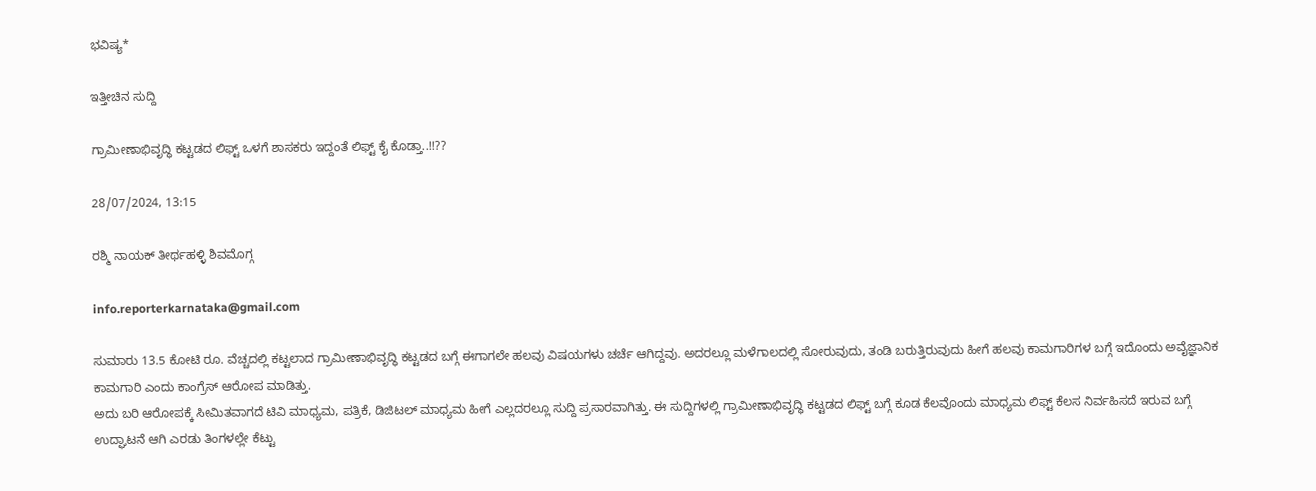ಭವಿಷ್ಯ*

ಇತ್ತೀಚಿನ ಸುದ್ದಿ

ಗ್ರಾಮೀಣಾಭಿವೃದ್ಧಿ ಕಟ್ಟಡದ ಲಿಫ್ಟ್ ಒಳಗೆ ಶಾಸಕರು ಇದ್ದಂತೆ ಲಿಫ್ಟ್ ಕೈ ಕೊಡ್ತಾ..!!??

28/07/2024, 13:15

ರಶ್ಮಿ ನಾಯಕ್ ತೀರ್ಥಹಳ್ಳಿ ಶಿವಮೊಗ್ಗ

info.reporterkarnataka@gmail.com

ಸುಮಾರು 13.5 ಕೋಟಿ ರೂ. ವೆಚ್ಚದಲ್ಲಿ ಕಟ್ಟಲಾದ ಗ್ರಾಮೀಣಾಭಿವೃದ್ಧಿ ಕಟ್ಟಡದ ಬಗ್ಗೆ ಈಗಾಗಲೇ ಹಲವು ವಿಷಯಗಳು ಚರ್ಚೆ ಆಗಿದ್ದವು. ಅದರಲ್ಲೂ ಮಳೆಗಾಲದಲ್ಲಿ ಸೋರುವುದು, ತಂಡಿ ಬರುತ್ತಿರುವುದು ಹೀಗೆ ಹಲವು ಕಾಮಗಾರಿಗಳ ಬಗ್ಗೆ ಇದೊಂದು ಅವೈಜ್ಞಾನಿಕ ಕಾಮಗಾರಿ ಎಂದು ಕಾಂಗ್ರೆಸ್ ಆರೋಪ ಮಾಡಿತ್ತು.
ಅದು ಬರಿ ಆರೋಪಕ್ಕೆ ಸೀಮಿತವಾಗದೆ ಟಿವಿ ಮಾಧ್ಯಮ, ಪತ್ರಿಕೆ, ಡಿಜಿಟಲ್ ಮಾಧ್ಯಮ ಹೀಗೆ ಎಲ್ಲದರಲ್ಲೂ ಸುದ್ದಿ ಪ್ರಸಾರವಾಗಿತ್ತು. ಈ ಸುದ್ದಿಗಳಲ್ಲಿ ಗ್ರಾಮೀಣಾಭಿವೃದ್ಧಿ ಕಟ್ಟಡದ ಲಿಫ್ಟ್ ಬಗ್ಗೆ ಕೂಡ ಕೆಲವೊಂದು ಮಾಧ್ಯಮ ಲಿಫ್ಟ್ ಕೆಲಸ ನಿರ್ವಹಿಸದೆ ಇರುವ ಬಗ್ಗೆ ಉದ್ಘಾಟನೆ ಆಗಿ ಎರಡು ತಿಂಗಳಲ್ಲೇ ಕೆಟ್ಟು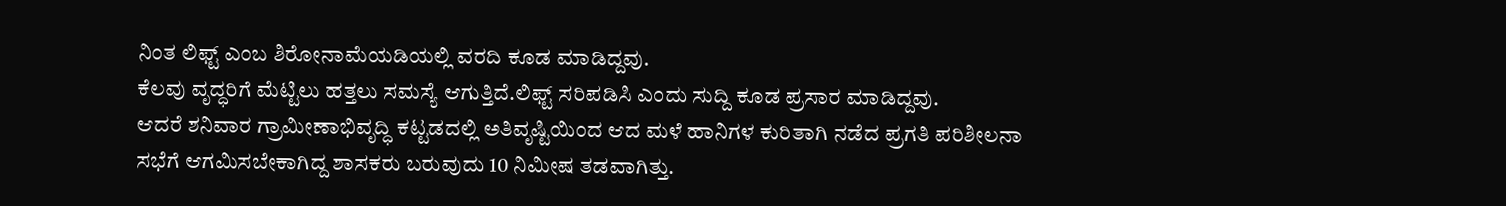ನಿಂತ ಲಿಫ್ಟ್ ಎಂಬ ಶಿರೋನಾಮೆಯಡಿಯಲ್ಲಿ ವರದಿ ಕೂಡ ಮಾಡಿದ್ದವು.
ಕೆಲವು ವೃದ್ಧರಿಗೆ ಮೆಟ್ಟಿಲು ಹತ್ತಲು ಸಮಸ್ಯೆ ಆಗುತ್ತಿದೆ.ಲಿಫ್ಟ್ ಸರಿಪಡಿಸಿ ಎಂದು ಸುದ್ದಿ ಕೂಡ ಪ್ರಸಾರ ಮಾಡಿದ್ದವು.
ಆದರೆ ಶನಿವಾರ ಗ್ರಾಮೀಣಾಭಿವೃದ್ಧಿ ಕಟ್ಟಡದಲ್ಲಿ ಅತಿವೃಷ್ಟಿಯಿಂದ ಆದ ಮಳೆ ಹಾನಿಗಳ ಕುರಿತಾಗಿ ನಡೆದ ಪ್ರಗತಿ ಪರಿಶೀಲನಾ ಸಭೆಗೆ ಆಗಮಿಸಬೇಕಾಗಿದ್ದ ಶಾಸಕರು ಬರುವುದು 10 ನಿಮೀಷ ತಡವಾಗಿತ್ತು.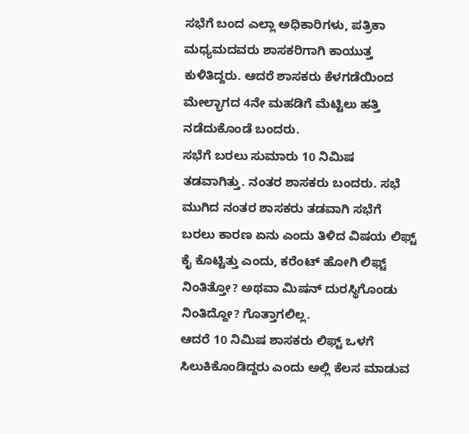ಸಭೆಗೆ ಬಂದ ಎಲ್ಲಾ ಅಧಿಕಾರಿಗಳು, ಪತ್ರಿಕಾ ಮಧ್ಯಮದವರು ಶಾಸಕರಿಗಾಗಿ ಕಾಯುತ್ತ ಕುಳಿತಿದ್ದರು. ಆದರೆ ಶಾಸಕರು ಕೆಳಗಡೆಯಿಂದ ಮೇಲ್ಭಾಗದ 4ನೇ ಮಹಡಿಗೆ ಮೆಟ್ಟಿಲು ಹತ್ತಿ ನಡೆದುಕೊಂಡೆ ಬಂದರು.
ಸಭೆಗೆ ಬರಲು ಸುಮಾರು 10 ನಿಮಿಷ ತಡವಾಗಿತ್ತು. ನಂತರ ಶಾಸಕರು ಬಂದರು. ಸಭೆ ಮುಗಿದ ನಂತರ ಶಾಸಕರು ತಡವಾಗಿ ಸಭೆಗೆ ಬರಲು ಕಾರಣ ಏನು ಎಂದು ತಿಳಿದ ವಿಷಯ ಲಿಫ್ಟ್ ಕೈ ಕೊಟ್ಟಿತ್ತು ಎಂದು, ಕರೆಂಟ್ ಹೋಗಿ ಲಿಫ್ಟ್ ನಿಂತಿತ್ತೋ? ಅಥವಾ ಮಿಷನ್ ದುರಸ್ಥಿಗೊಂಡು ನಿಂತಿದ್ದೋ? ಗೊತ್ತಾಗಲಿಲ್ಲ.
ಆದರೆ 10 ನಿಮಿಷ ಶಾಸಕರು ಲಿಫ್ಟ್ ಒಳಗೆ ಸಿಲುಕಿಕೊಂಡಿದ್ದರು ಎಂದು ಅಲ್ಲಿ ಕೆಲಸ ಮಾಡುವ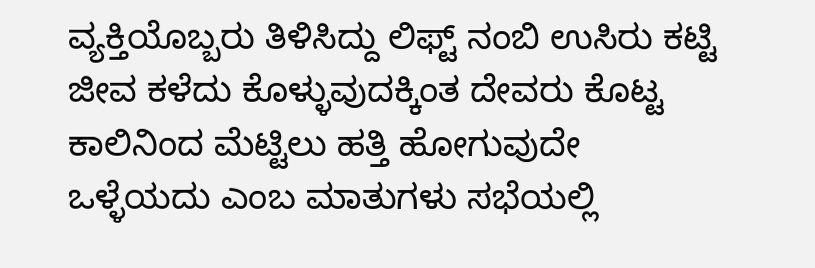ವ್ಯಕ್ತಿಯೊಬ್ಬರು ತಿಳಿಸಿದ್ದು ಲಿಫ್ಟ್ ನಂಬಿ ಉಸಿರು ಕಟ್ಟಿ ಜೀವ ಕಳೆದು ಕೊಳ್ಳುವುದಕ್ಕಿಂತ ದೇವರು ಕೊಟ್ಟ ಕಾಲಿನಿಂದ ಮೆಟ್ಟಿಲು ಹತ್ತಿ ಹೋಗುವುದೇ ಒಳ್ಳೆಯದು ಎಂಬ ಮಾತುಗಳು ಸಭೆಯಲ್ಲಿ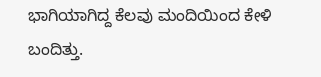ಭಾಗಿಯಾಗಿದ್ದ ಕೆಲವು ಮಂದಿಯಿಂದ ಕೇಳಿ ಬಂದಿತ್ತು.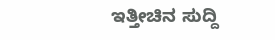ಇತ್ತೀಚಿನ ಸುದ್ದಿ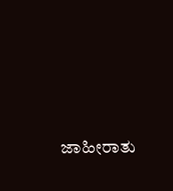ಜಾಹೀರಾತು